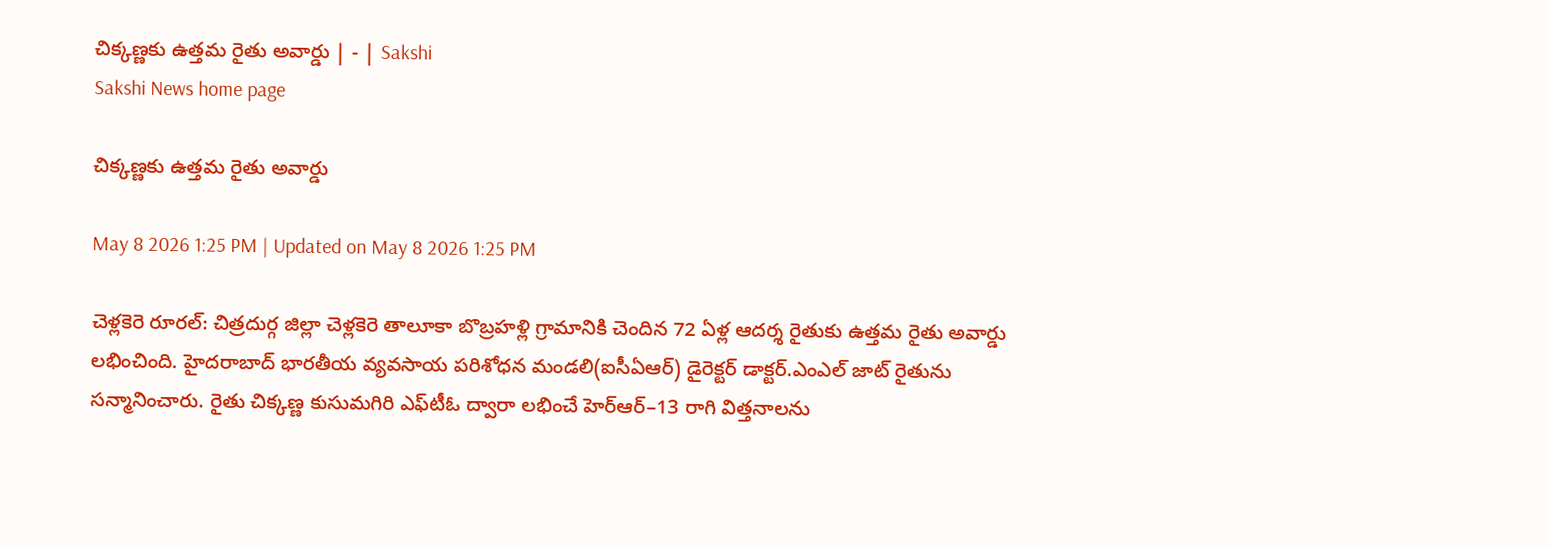చిక్కణ్ణకు ఉత్తమ రైతు అవార్డు | - | Sakshi
Sakshi News home page

చిక్కణ్ణకు ఉత్తమ రైతు అవార్డు

May 8 2026 1:25 PM | Updated on May 8 2026 1:25 PM

చెళ్లకెరె రూరల్‌: చిత్రదుర్గ జిల్లా చెళ్లకెరె తాలూకా బొబ్రహళ్లి గ్రామానికి చెందిన 72 ఏళ్ల ఆదర్శ రైతుకు ఉత్తమ రైతు అవార్డు లభించింది. హైదరాబాద్‌ భారతీయ వ్యవసాయ పరిశోధన మండలి(ఐసీఏఆర్‌) డైరెక్టర్‌ డాక్టర్‌.ఎంఎల్‌ జాట్‌ రైతును సన్మానించారు. రైతు చిక్కణ్ణ కుసుమగిరి ఎఫ్‌టీఓ ద్వారా లభించే హెర్‌ఆర్‌–13 రాగి విత్తనాలను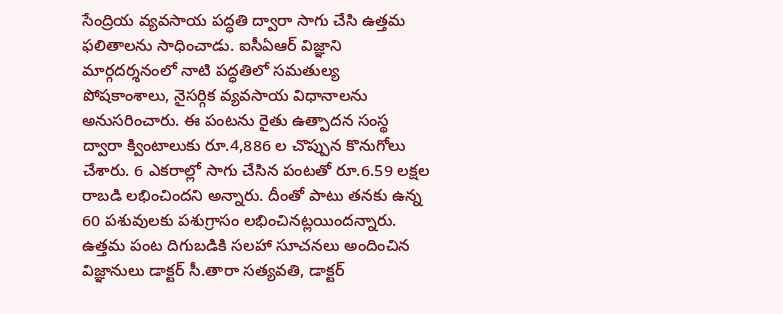సేంద్రియ వ్యవసాయ పద్ధతి ద్వారా సాగు చేసి ఉత్తమ ఫలితాలను సాధించాడు. ఐసీఏఆర్‌ విజ్ఞాని మార్గదర్శనంలో నాటి పద్ధతిలో సమతుల్య పోషకాంశాలు, నైసర్గిక వ్యవసాయ విధానాలను అనుసరించారు. ఈ పంటను రైతు ఉత్పాదన సంస్థ ద్వారా క్వింటాలుకు రూ.4,886 ల చొప్పున కొనుగోలు చేశారు. 6 ఎకరాల్లో సాగు చేసిన పంటతో రూ.6.59 లక్షల రాబడి లభించిందని అన్నారు. దీంతో పాటు తనకు ఉన్న 60 పశువులకు పశుగ్రాసం లభించినట్లయిందన్నారు. ఉత్తమ పంట దిగుబడికి సలహా సూచనలు అందించిన విజ్ఞానులు డాక్టర్‌ సీ.తారా సత్యవతి, డాక్టర్‌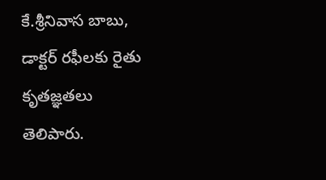కే.శ్రీనివాస బాబు, డాక్టర్‌ రఫీలకు రైతు కృతజ్ఞతలు తెలిపారు.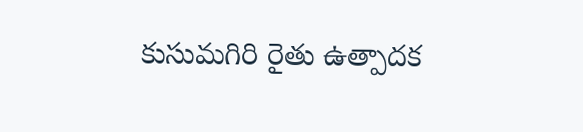కుసుమగిరి రైతు ఉత్పాదక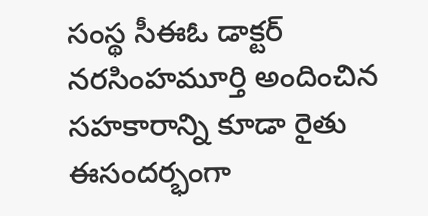సంస్థ సీఈఓ డాక్టర్‌ నరసింహమూర్తి అందించిన సహకారాన్ని కూడా రైతు ఈసందర్భంగా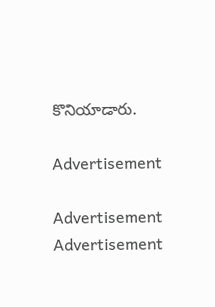కొనియాడారు.

Advertisement

Advertisement
Advertisement